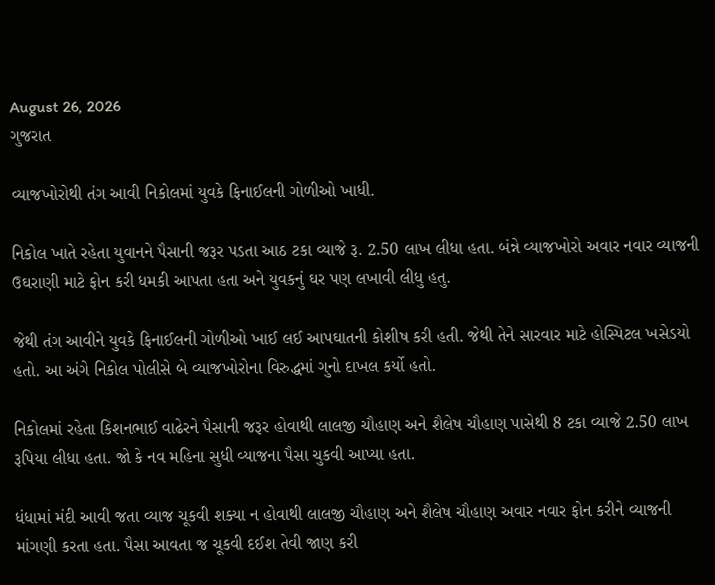August 26, 2026
ગુજરાત

વ્યાજખોરોથી તંગ આવી નિકોલમાં યુવકે ફિનાઈલની ગોળીઓ ખાધી.

નિકોલ ખાતે રહેતા યુવાનને પૈસાની જરૂર પડતા આઠ ટકા વ્યાજે રૂ. 2.50 લાખ લીધા હતા. બંન્ને વ્યાજખોરો અવાર નવાર વ્યાજની ઉઘરાણી માટે ફોન કરી ધમકી આપતા હતા અને યુવકનું ઘર પણ લખાવી લીધુ હતુ.

જેથી તંગ આવીને યુવકે ફિનાઈલની ગોળીઓ ખાઈ લઈ આપઘાતની કોશીષ કરી હતી. જેથી તેને સારવાર માટે હોસ્પિટલ ખસેડયો હતો. આ અંગે નિકોલ પોલીસે બે વ્યાજખોરોના વિરુદ્ધમાં ગુનો દાખલ કર્યો હતો.

નિકોલમાં રહેતા કિશનભાઈ વાઢેરને પૈસાની જરૂર હોવાથી લાલજી ચૌહાણ અને શૈલેષ ચૌહાણ પાસેથી 8 ટકા વ્યાજે 2.50 લાખ રૂપિયા લીધા હતા. જો કે નવ મહિના સુધી વ્યાજના પૈસા ચુકવી આપ્યા હતા.

ધંધામાં મંદી આવી જતા વ્યાજ ચૂકવી શક્યા ન હોવાથી લાલજી ચૌહાણ અને શૈલેષ ચૌહાણ અવાર નવાર ફોન કરીને વ્યાજની માંગણી કરતા હતા. પૈસા આવતા જ ચૂકવી દઈશ તેવી જાણ કરી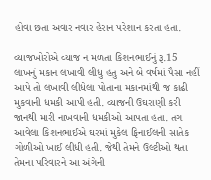હોવા છતા અવાર નવાર હેરાન પરેશાન કરતા હતા.

વ્યાજખોરોએ વ્યાજ ન મળતા કિશનભાઈનું રૂ.15 લાખનું મકાન લખાવી લીધુ હતુ અને બે વર્ષમાં પૈસા નહીં આપે તો લખાવી લીધેલા પોતાના મકાનમાંથી જ કાઢી મુકવાની ધમકી આપી હતી. વ્યાજની ઉઘરાણી કરી જાનથી મારી નાખવાની ધમકીઓ આપતા હતા. તગ આવેલા કિશનભાઈએ ઘરમાં મુકેલ ફિનાઈલની સાતેક ગોળીઓ ખાઈ લીધી હતી. જેથી તેમને ઉલ્ટીઓ થતા તેમના પરિવારને આ અંગેની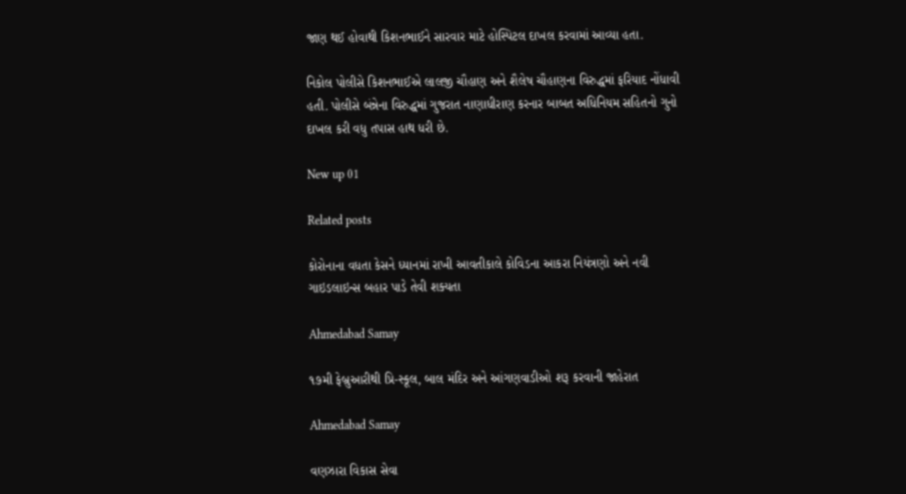જાણ થઈ હોવાથી કિશનભાઈને સારવાર માટે હોસ્પિટલ દાખલ કરવામાં આવ્યા હતા.

નિકોલ પોલીસે કિશનભાઈએ લાલજી ચૌહાણ અને શૈલેષ ચૌહાણના વિરુદ્ધમાં ફરિયાદ નોંધાવી હતી. પોલીસે બંન્નેના વિરુદ્ધમાં ગુજરાત નાણાધીરાણ કરનાર બાબત અધિનિયમ સહિતનો ગુનો દાખલ કરી વધુ તપાસ હાથ ધરી છે.

New up 01

Related posts

કોરોનાના વધતા કેસને ધ્‍યાનમાં રાખી આવતીકાલે કોવિડના આકરા નિયંત્રણો અને નવી ગાઇડલાઇન્‍સ બહાર પાડે તેવી શક્‍યતા

Ahmedabad Samay

૧૭મી ફેબ્રુઆરીથી પ્રિ-સ્‍કૂલ, બાલ મંદિર અને આંગણવાડીઓ શરૂ કરવાની જાહેરાત

Ahmedabad Samay

વણઝારા વિકાસ સેવા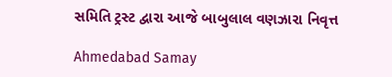સમિતિ ટ્રસ્ટ દ્વારા આજે બાબુલાલ વણઝારા નિવૃત્ત

Ahmedabad Samay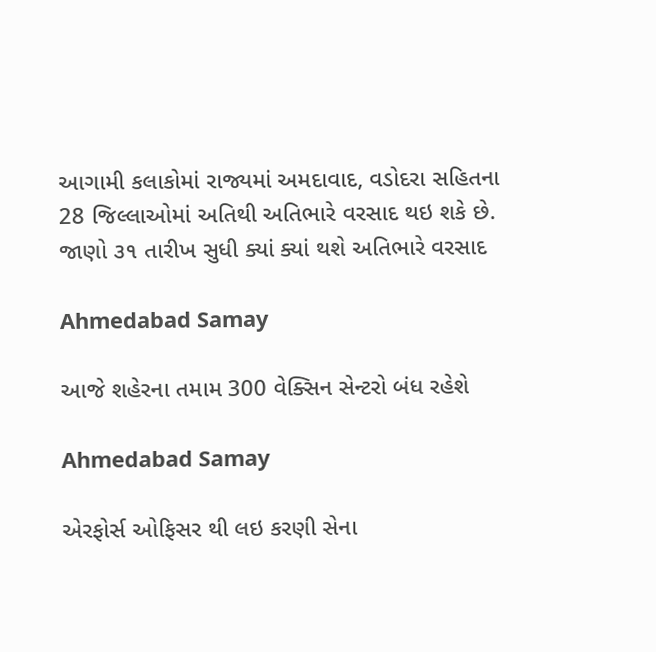આગામી કલાકોમાં રાજ્યમાં અમદાવાદ, વડોદરા સહિતના 28 જિલ્લાઓમાં અતિથી અતિભારે વરસાદ થઇ શકે છે. જાણો ૩૧ તારીખ સુધી ક્યાં ક્યાં થશે અતિભારે વરસાદ

Ahmedabad Samay

આજે શહેરના તમામ 300 વેક્સિન સેન્ટરો બંધ રહેશે

Ahmedabad Samay

એરફોર્સ ઓફિસર થી લઇ કરણી સેના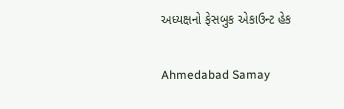અધ્યક્ષનો ફેસબુક એકાઉન્ટ હેક

Ahmedabad Samay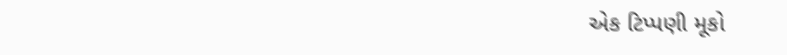એક ટિપ્પણી મૂકો